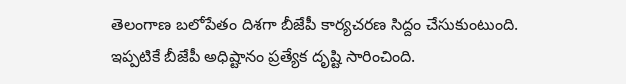తెలంగాణ బలోపేతం దిశగా బీజేపీ కార్యచరణ సిద్దం చేసుకుంటుంది. ఇప్పటికే బీజేపీ అధిష్టానం ప్రత్యేక దృష్టి సారించింది.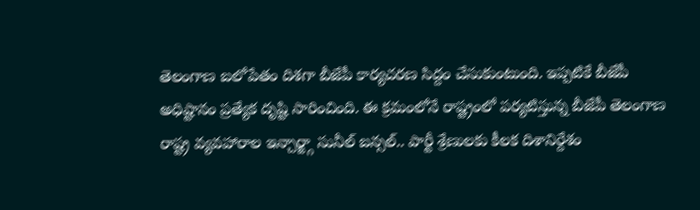తెలంగాణ బలోపేతం దిశగా బీజేపీ కార్యచరణ సిద్దం చేసుకుంటుంది. ఇప్పటికే బీజేపీ అధిష్టానం ప్రత్యేక దృష్టి సారించింది. ఈ క్రమంలోనే రాష్ట్రంలో పర్యటిస్తున్న బీజేపీ తెలంగాణ రాష్ట్ర వ్యవహారాల ఇన్చార్జ్గా సునీల్ బన్సల్.. పార్టీ శ్రేణులకు కీలక దిశానిర్దేశం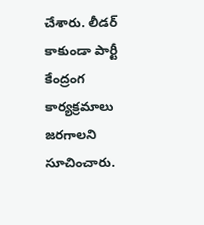చేశారు. లీడర్ కాకుండా పార్టీ కేంద్రంగ కార్యక్రమాలు జరగాలని సూచించారు.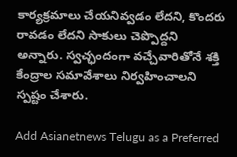కార్యక్రమాలు చేయనివ్వడం లేదని, కొందరు రావడం లేదని సాకులు చెప్పొద్దని అన్నారు. స్వచ్ఛందంగా వచ్చేవారితోనే శక్తి కేంద్రాల సమావేశాలు నిర్వహించాలని స్పష్టం చేశారు.

Add Asianetnews Telugu as a Preferred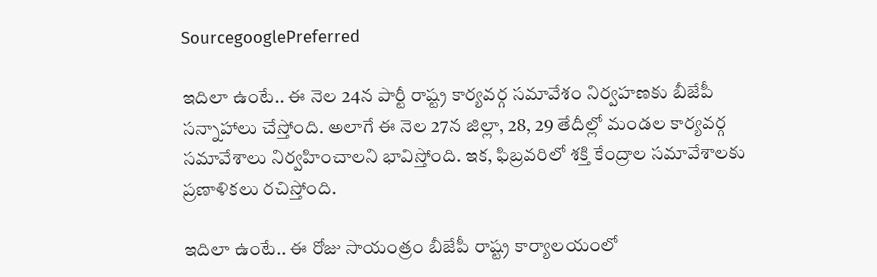SourcegooglePreferred

ఇదిలా ఉంటే.. ఈ నెల 24న పార్టీ రాష్ట్ర కార్యవర్గ సమావేశం నిర్వహణకు బీజేపీ సన్నాహాలు చేస్తోంది. అలాగే ఈ నెల 27న జిల్లా, 28, 29 తేదీల్లో మండల కార్యవర్గ సమావేశాలు నిర్వహించాలని భావిస్తోంది. ఇక, ఫిబ్రవరిలో శక్తి కేంద్రాల సమావేశాలకు ప్రణాళికలు రచిస్తోంది.

ఇదిలా ఉంటే.. ఈ రోజు సాయంత్రం బీజేపీ రాష్ట్ర కార్యాలయంలో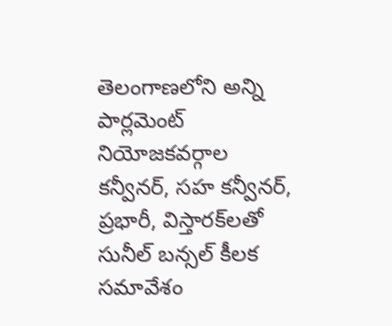తెలంగాణలోని అన్ని పార్లమెంట్ నియోజకవర్గాల కన్వీనర్, సహ కన్వీనర్, ప్రభారీ, విస్తారక్‌లతో సునీల్ బన్సల్ కీలక సమావేశం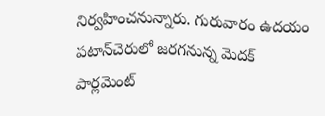నిర్వహించనున్నారు. గురువారం ఉదయం పటాన్‌చెరులో జరగనున్న మెదక్ పార్లమెంట్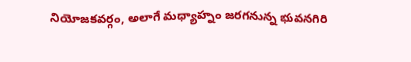నియోజకవర్గం, అలాగే మధ్యాహ్నం జరగనున్న భువనగిరి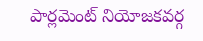పార్లమెంట్ నియోజకవర్గ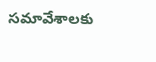సమావేశాలకు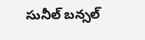సునీల్ బన్సల్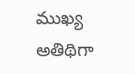ముఖ్య అతిథిగా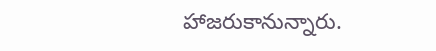హాజరుకానున్నారు.